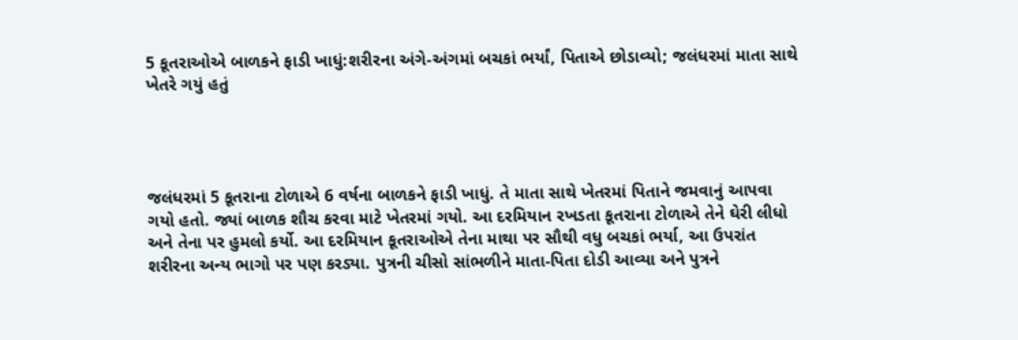5 કૂતરાઓએ બાળકને ફાડી ખાધું:શરીરના અંગે-અંગમાં બચકાં ભર્યાં, પિતાએ છોડાવ્યો; જલંધરમાં માતા સાથે ખેતરે ગયું હતું




જલંધરમાં 5 કૂતરાના ટોળાએ 6 વર્ષના બાળકને ફાડી ખાધું. તે માતા સાથે ખેતરમાં પિતાને જમવાનું આપવા ગયો હતો. જ્યાં બાળક શૌચ કરવા માટે ખેતરમાં ગયો. આ દરમિયાન રખડતા કૂતરાના ટોળાએ તેને ઘેરી લીધો અને તેના પર હુમલો કર્યો. આ દરમિયાન કૂતરાઓએ તેના માથા પર સૌથી વધુ બચકાં ભર્યા, આ ઉપરાંત શરીરના અન્ય ભાગો પર પણ કરડ્યા. પુત્રની ચીસો સાંભળીને માતા-પિતા દોડી આવ્યા અને પુત્રને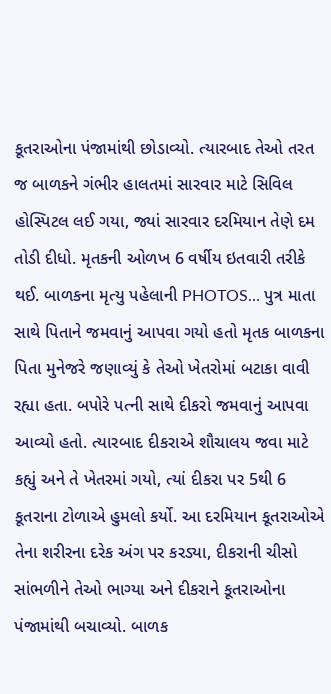કૂતરાઓના પંજામાંથી છોડાવ્યો. ત્યારબાદ તેઓ તરત જ બાળકને ગંભીર હાલતમાં સારવાર માટે સિવિલ હોસ્પિટલ લઈ ગયા, જ્યાં સારવાર દરમિયાન તેણે દમ તોડી દીધો. મૃતકની ઓળખ 6 વર્ષીય ઇતવારી તરીકે થઈ. બાળકના મૃત્યુ પહેલાની PHOTOS… પુત્ર માતા સાથે પિતાને જમવાનું આપવા ગયો હતો મૃતક બાળકના પિતા મુનેજરે જણાવ્યું કે તેઓ ખેતરોમાં બટાકા વાવી રહ્યા હતા. બપોરે પત્ની સાથે દીકરો જમવાનું આપવા આવ્યો હતો. ત્યારબાદ દીકરાએ શૌચાલય જવા માટે કહ્યું અને તે ખેતરમાં ગયો, ત્યાં દીકરા પર 5થી 6 કૂતરાના ટોળાએ હુમલો કર્યો. આ દરમિયાન કૂતરાઓએ તેના શરીરના દરેક અંગ પર કરડ્યા, દીકરાની ચીસો સાંભળીને તેઓ ભાગ્યા અને દીકરાને કૂતરાઓના પંજામાંથી બચાવ્યો. બાળક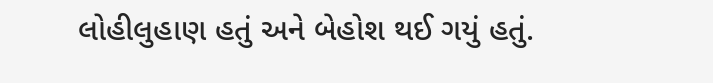લોહીલુહાણ હતું અને બેહોશ થઈ ગયું હતું.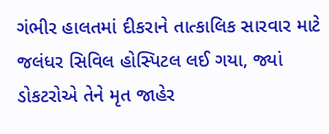ગંભીર હાલતમાં દીકરાને તાત્કાલિક સારવાર માટે જલંધર સિવિલ હોસ્પિટલ લઈ ગયા, જ્યાં ડોકટરોએ તેને મૃત જાહેર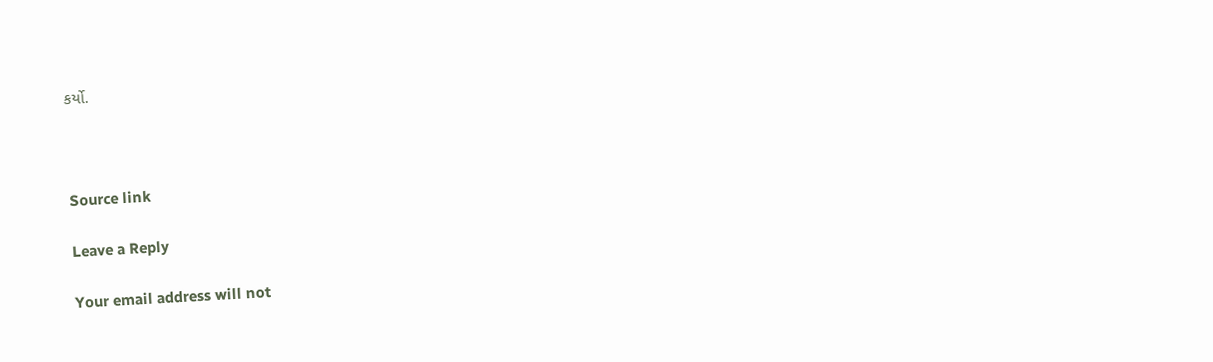કર્યો.



Source link

Leave a Reply

Your email address will not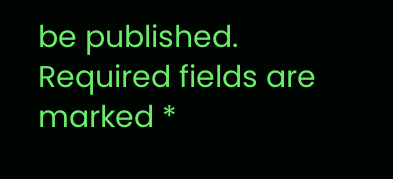be published. Required fields are marked *